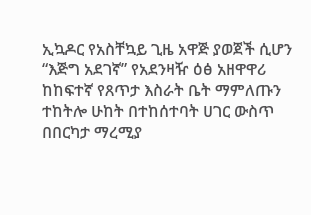ኢኳዶር የአስቸኳይ ጊዜ አዋጅ ያወጀች ሲሆን “እጅግ አደገኛ” የአደንዛዥ ዕፅ አዘዋዋሪ ከከፍተኛ የጸጥታ እስራት ቤት ማምለጡን ተከትሎ ሁከት በተከሰተባት ሀገር ውስጥ በበርካታ ማረሚያ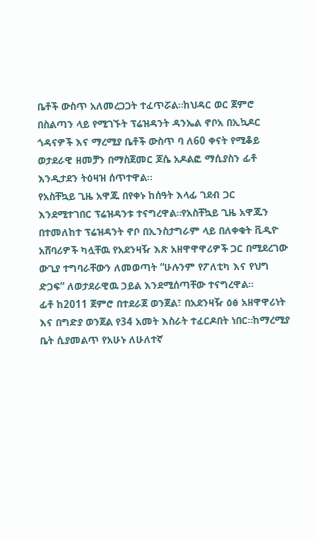ቤቶች ውስጥ አለመረጋጋት ተፈጥሯል።ከህዳር ወር ጀምሮ በስልጣን ላይ የሚገኙት ፕሬዝዳንት ዳንኤል ኖቦአ በኢኳዶር ጎዳናዎች እና ማረሚያ ቤቶች ውስጥ ባ ለ60 ቀናት የሚቆይ ወታደራዊ ዘመቻን በማስጀመር ጆሴ አዶልፎ ማሲያስን ፊቶ እንዲታደን ትዕዛዝ ሰጥተዋል፡፡
የአስቸኳይ ጊዜ አዋጁ በየቀኑ ከሰዓት እላፊ ገደብ ጋር እንደሚተገበር ፕሬዝዳንቱ ተናግረዋል።የአስቸኳይ ጊዜ አዋጁን በተመለከተ ፕሬዝዳንት ኖቦ በኢንስታግራም ላይ በለቀቁት ቪዲዮ አሸባሪዎች ካሏቸዉ የአደንዛዥ እጽ አዘዋዋዋሪዎች ጋር በሚደረገው ውጊያ ተግባራቸውን ለመወጣት “ሁሉንም የፖለቲካ እና የህግ ድጋፍ” ለወታደራዊዉ ኃይል እንደሚሰጣቸው ተናግረዋል።
ፊቶ ከ2011 ጀምሮ በተደራጀ ወንጀል፣ በአደንዛዥ ዕፅ አዘዋዋሪነት እና በግድያ ወንጀል የ34 አመት እስራት ተፈርዶበት ነበር።ከማረሚያ ቤት ሲያመልጥ የአሁኑ ለሁለተኛ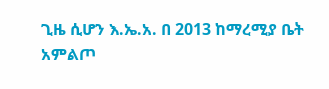ጊዜ ሲሆን እ.ኤ.አ. በ 2013 ከማረሚያ ቤት አምልጦ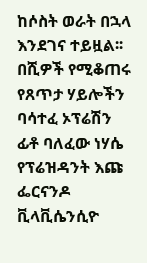ከሶስት ወራት በኋላ እንደገና ተይዟል፡፡በሺዎች የሚቆጠሩ የጸጥታ ሃይሎችን ባሳተፈ ኦፕሬሽን ፊቶ ባለፈው ነሃሴ የፕሬዝዳንት እጩ ፌርናንዶ ቪላቪሴንሲዮ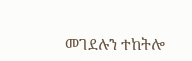መገደሉን ተከትሎ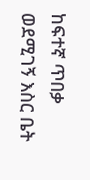ከፍተኛ ጥበቃ ወደሚገኝ እስር ቤት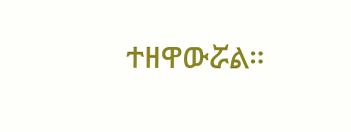ተዘዋውሯል።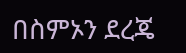በስምኦን ደረጄ